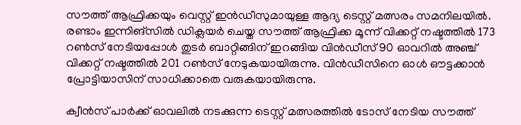സൗത്ത് ആഫ്രിക്കയും വെസ്റ്റ് ഇന്‍ഡീസുമായുള്ള ആദ്യ ടെസ്റ്റ് മത്സരം സമനിലയില്‍. രണ്ടാം ഇന്നിങ്സില്‍ ഡിക്ലയര്‍ ചെയ്ത സൗത്ത് ആഫ്രിക്ക മൂന്ന് വിക്കറ്റ് നഷ്ടത്തില്‍ 173 റണ്‍സ് നേടിയപ്പോള്‍ തുടര്‍ ബാറ്റിങ്ങിന് ഇറങ്ങിയ വിന്‍ഡീസ് 90 ഓവറില്‍ അഞ്ച് വിക്കറ്റ് നഷ്ടത്തില്‍ 201 റണ്‍സ് നേടുകയായിരുന്നു. വിന്‍ഡീസിനെ ഓള്‍ ഔട്ടക്കാന്‍ പ്രോട്ടിയാസിന് സാധിക്കാതെ വരുകയായിരുന്നു.

ക്വീന്‍സ് പാര്‍ക്ക് ഓവലില്‍ നടക്കുന്ന ടെസ്റ്റ് മത്സരത്തില്‍ ടോസ് നേടിയ സൗത്ത്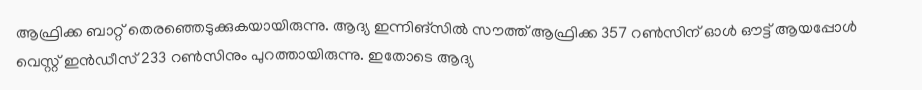ആഫ്രിക്ക ബാറ്റ് തെരഞ്ഞെടുക്കുകയായിരുന്നു. ആദ്യ ഇന്നിങ്സില്‍ സൗത്ത് ആഫ്രിക്ക 357 റണ്‍സിന് ഓള്‍ ഔട്ട് ആയപ്പോള്‍ വെസ്റ്റ് ഇന്‍ഡീസ് 233 റണ്‍സിനും പുറത്തായിരുന്നു. ഇതോടെ ആദ്യ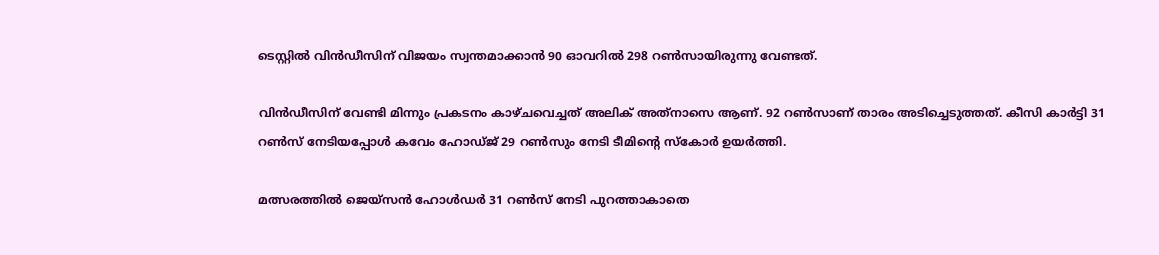ടെസ്റ്റില്‍ വിന്‍ഡീസിന് വിജയം സ്വന്തമാക്കാന്‍ 90 ഓവറില്‍ 298 റണ്‍സായിരുന്നു വേണ്ടത്.

വിന്‍ഡീസിന് വേണ്ടി മിന്നും പ്രകടനം കാഴ്ചവെച്ചത് അലിക് അത്‌നാസെ ആണ്. 92 റണ്‍സാണ് താരം അടിച്ചെടുത്തത്. കീസി കാര്‍ട്ടി 31 റണ്‍സ് നേടിയപ്പോള്‍ കവേം ഹോഡ്ജ് 29 റണ്‍സും നേടി ടീമിന്റെ സ്‌കോര്‍ ഉയര്‍ത്തി.

മത്സരത്തില്‍ ജെയ്‌സന്‍ ഹോള്‍ഡര്‍ 31 റണ്‍സ് നേടി പുറത്താകാതെ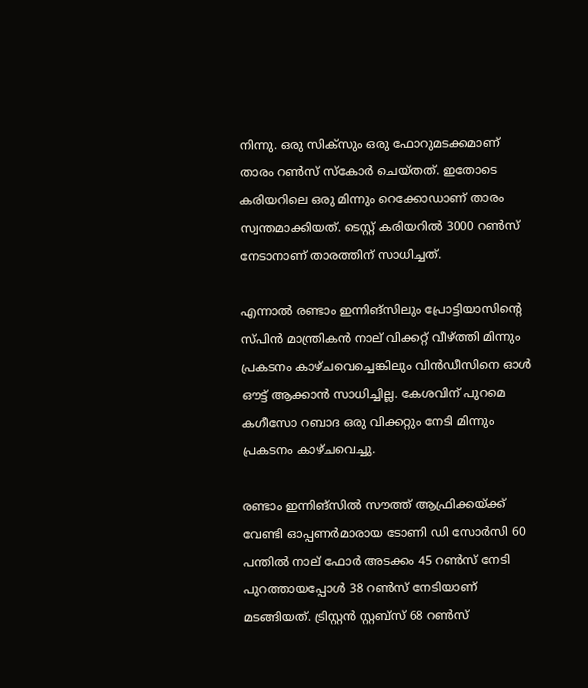നിന്നു. ഒരു സിക്‌സും ഒരു ഫോറുമടക്കമാണ് താരം റണ്‍സ് സ്‌കോര്‍ ചെയ്തത്. ഇതോടെ കരിയറിലെ ഒരു മിന്നും റെക്കോഡാണ് താരം സ്വന്തമാക്കിയത്. ടെസ്റ്റ് കരിയറില്‍ 3000 റണ്‍സ് നേടാനാണ് താരത്തിന് സാധിച്ചത്.

എന്നാല്‍ രണ്ടാം ഇന്നിങ്‌സിലും പ്രോട്ടിയാസിന്റെ സ്പിന്‍ മാന്ത്രികന്‍ നാല് വിക്കറ്റ് വീഴ്ത്തി മിന്നും പ്രകടനം കാഴ്ചവെച്ചെങ്കിലും വിന്‍ഡീസിനെ ഓള്‍ ഔട്ട് ആക്കാന്‍ സാധിച്ചില്ല. കേശവിന് പുറമെ കഗീസോ റബാദ ഒരു വിക്കറ്റും നേടി മിന്നും പ്രകടനം കാഴ്ചവെച്ചു.

രണ്ടാം ഇന്നിങ്സില്‍ സൗത്ത് ആഫ്രിക്കയ്ക്ക് വേണ്ടി ഓപ്പണര്‍മാരായ ടോണി ഡി സോര്‍സി 60 പന്തില്‍ നാല് ഫോര്‍ അടക്കം 45 റണ്‍സ് നേടി പുറത്തായപ്പോള്‍ 38 റണ്‍സ് നേടിയാണ് മടങ്ങിയത്. ട്രിസ്റ്റന്‍ സ്റ്റബ്സ് 68 റണ്‍സ്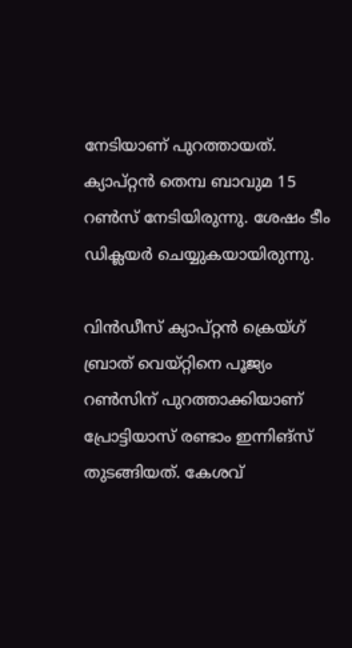നേടിയാണ് പുറത്തായത്. ക്യാപ്റ്റന്‍ തെമ്പ ബാവുമ 15 റണ്‍സ് നേടിയിരുന്നു. ശേഷം ടീം ഡിക്ലയര്‍ ചെയ്യുകയായിരുന്നു.

വിന്‍ഡീസ് ക്യാപ്റ്റന്‍ ക്രെയ്ഗ് ബ്രാത് വെയ്റ്റിനെ പൂജ്യം റണ്‍സിന് പുറത്താക്കിയാണ് പ്രോട്ടിയാസ് രണ്ടാം ഇന്നിങ്സ് തുടങ്ങിയത്. കേശവ്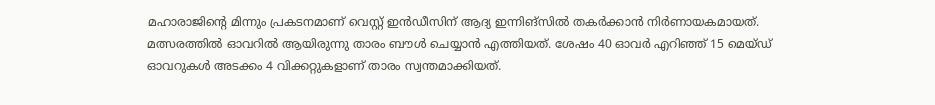മഹാരാജിന്റെ മിന്നും പ്രകടനമാണ് വെസ്റ്റ് ഇന്‍ഡീസിന് ആദ്യ ഇന്നിങ്സില്‍ തകര്‍ക്കാന്‍ നിര്‍ണായകമായത്. മത്സരത്തില്‍ ഓവറില്‍ ആയിരുന്നു താരം ബൗള്‍ ചെയ്യാന്‍ എത്തിയത്. ശേഷം 40 ഓവര്‍ എറിഞ്ഞ് 15 മെയ്ഡ് ഓവറുകള്‍ അടക്കം 4 വിക്കറ്റുകളാണ് താരം സ്വന്തമാക്കിയത്.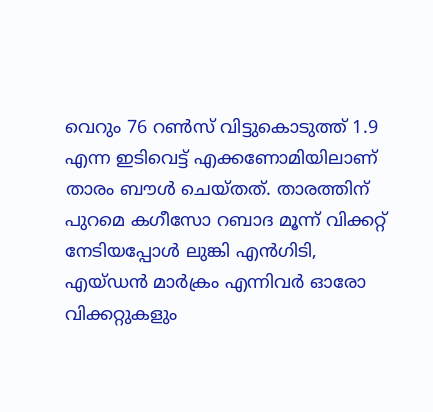വെറും 76 റണ്‍സ് വിട്ടുകൊടുത്ത് 1.9 എന്ന ഇടിവെട്ട് എക്കണോമിയിലാണ് താരം ബൗള്‍ ചെയ്തത്. താരത്തിന് പുറമെ കഗീസോ റബാദ മൂന്ന് വിക്കറ്റ് നേടിയപ്പോള്‍ ലുങ്കി എന്‍ഗിടി, എയ്ഡന്‍ മാര്‍ക്രം എന്നിവര്‍ ഓരോ വിക്കറ്റുകളും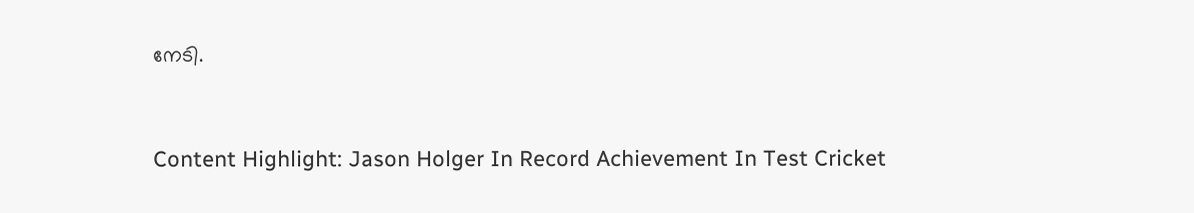നേടി.



Content Highlight: Jason Holger In Record Achievement In Test Cricket